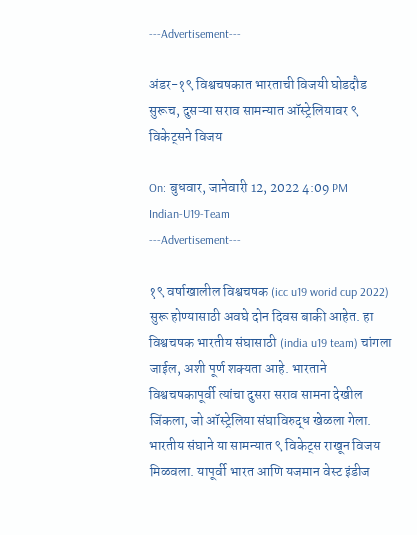---Advertisement---

अंडर-१९ विश्वचषकात भारताची विजयी घोडदौड सुरूच, दुसऱ्या सराव सामन्यात ऑस्ट्रेलियावर ९ विकेट्सने विजय

On: बुधवार, जानेवारी 12, 2022 4:09 PM
Indian-U19-Team
---Advertisement---

१९ वर्षाखालील विश्वचषक (icc u19 worid cup 2022) सुरू होण्यासाठी अवघे दोन दिवस बाकी आहेत. हा विश्वचषक भारतीय संघासाठी (india u19 team) चांगला जाईल, अशी पूर्ण शक्यता आहे. भारताने विश्वचषकापूर्वी त्यांचा दुसरा सराव सामना देखील जिंकला, जो ऑस्ट्रेलिया संघाविरुद्ध खेळला गेला. भारतीय संघाने या सामन्यात ९ विकेट्स राखून विजय मिळवला. यापूर्वी भारत आणि यजमान वेस्ट इंडीज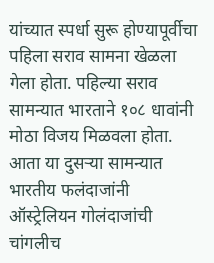यांच्यात स्पर्धा सुरू होण्यापूर्वीचा पहिला सराव सामना खेळला गेला होता. पहिल्या सराव सामन्यात भारताने १०८ धावांनी मोठा विजय मिळवला होता. आता या दुसऱ्या सामन्यात भारतीय फलंदाजांनी ऑस्ट्रेलियन गोलंदाजांची चांगलीच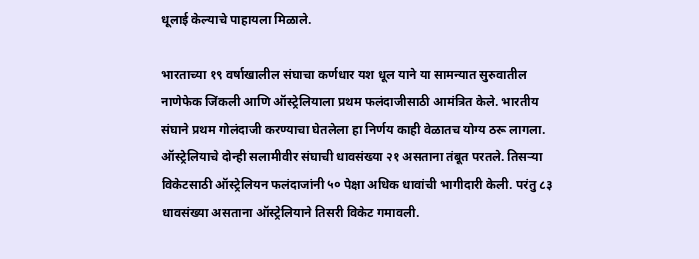धूलाई केल्याचे पाहायला मिळाले.

भारताच्या १९ वर्षाखालील संघाचा कर्णधार यश धूल याने या सामन्यात सुरुवातील नाणेफेक जिंकली आणि ऑस्ट्रेलियाला प्रथम फलंदाजीसाठी आमंत्रित केले. भारतीय संघाने प्रथम गोलंदाजी करण्याचा घेतलेला हा निर्णय काही वेळातच योग्य ठरू लागला. ऑस्ट्रेलियाचे दोन्ही सलामीवीर संघाची धावसंख्या २१ असताना तंबूत परतले. तिसऱ्या विकेटसाठी ऑस्ट्रेलियन फलंदाजांनी ५० पेक्षा अधिक धावांची भागीदारी केली. परंतु ८३ धावसंख्या असताना ऑस्ट्रेलियाने तिसरी विकेट गमावली.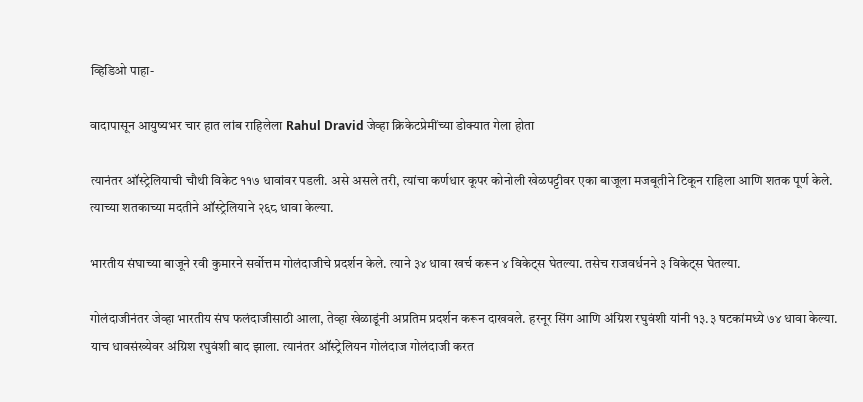व्हिडिओ पाहा-

वादापासून आयुष्यभर चार हात लांब राहिलेला Rahul Dravid जेव्हा क्रिकेटप्रेमींच्या डोक्यात गेला होता

त्यानंतर ऑस्ट्रेलियाची चौथी विकेट ११७ धावांवर पडली. असे असले तरी, त्यांचा कर्णधार कूपर कोनोली खेळपट्टीवर एका बाजूला मजबूतीने टिकून राहिला आणि शतक पूर्ण केले. त्याच्या शतकाच्या मदतीने ऑस्ट्रेलियाने २६८ धावा केल्या.

भारतीय संघाच्या बाजूने रवी कुमारने सर्वोत्तम गोलंदाजीचे प्रदर्शन केले. त्याने ३४ धावा खर्च करून ४ विकेट्स घेतल्या. तसेच राजवर्धनने ३ विकेट्स घेतल्या.

गोलंदाजीनंतर जेव्हा भारतीय संघ फलंदाजीसाठी आला, तेव्हा खेळाडूंनी अप्रतिम प्रदर्शन करून दाखवले. हरनूर सिंग आणि अंग्रिश रघुवंशी यांनी १३.३ षटकांमध्ये ७४ धावा केल्या. याच धावसंख्येवर अंग्रिश रघुवंशी बाद झाला. त्यानंतर ऑस्ट्रेलियन गोलंदाज गोलंदाजी करत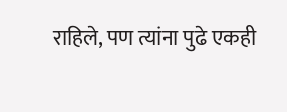राहिले, पण त्यांना पुढे एकही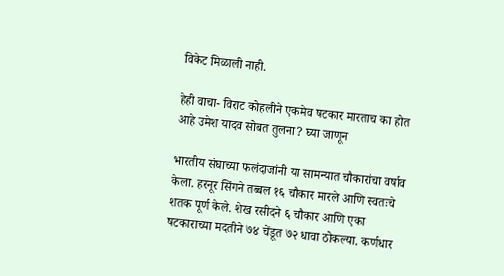विकेट मिळाली नाही.

हेही वाचा- विराट कोहलीने एकमेव षटकार मारताच का होत आहे उमेश यादव सोबत तुलना? घ्या जाणून

भारतीय संघाच्या फलंदाजांनी या सामन्यात चौकारांचा वर्षाव केला. हरनूर सिंगने तब्बल १६ चौकार मारले आणि स्वतःचे शतक पूर्ण केले. शेख रसीदने ६ चौकार आणि एका षटकाराच्या मदतीने ७४ चेंडूत ७२ धावा ठोकल्या. कर्णधार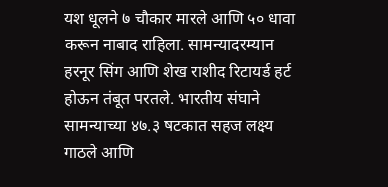यश धूलने ७ चौकार मारले आणि ५० धावा करून नाबाद राहिला. सामन्यादरम्यान हरनूर सिंग आणि शेख राशीद रिटायर्ड हर्ट होऊन तंबूत परतले. भारतीय संघाने सामन्याच्या ४७.३ षटकात सहज लक्ष्य गाठले आणि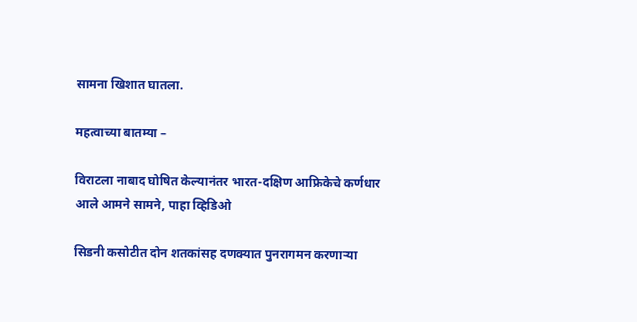सामना खिशात घातला.

महत्वाच्या बातम्या –

विराटला नाबाद घोषित केल्यानंतर भारत-दक्षिण आफ्रिकेचे कर्णधार आले आमने सामने, पाहा व्हिडिओ

सिडनी कसोटीत दोन शतकांसह दणक्यात पुनरागमन करणाऱ्या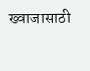ख्वाजासाठी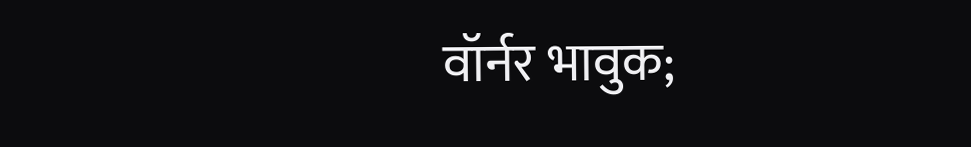वॉर्नर भावुक;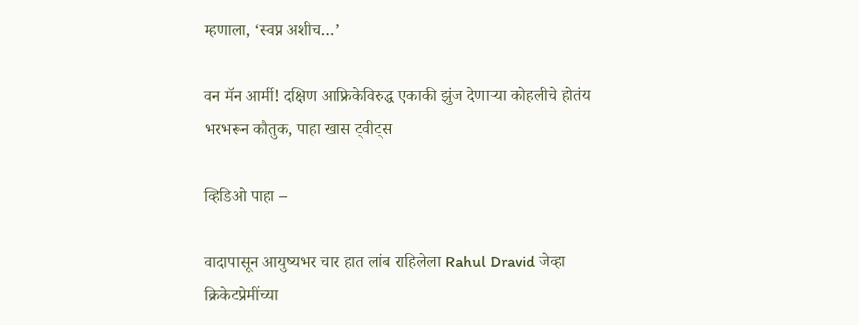म्हणाला, ‘स्वप्न अशीच…’

वन मॅन आर्मी! दक्षिण आफ्रिकेविरुद्ध एकाकी झुंज देणाऱ्या कोहलीचे होतंय भरभरून कौतुक, पाहा खास ट्वीट्स

व्हिडिओ पाहा –

वादापासून आयुष्यभर चार हात लांब राहिलेला Rahul Dravid जेव्हा क्रिकेटप्रेमींच्या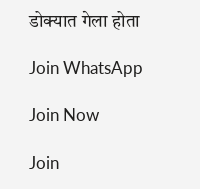डोक्यात गेला होता

Join WhatsApp

Join Now

Join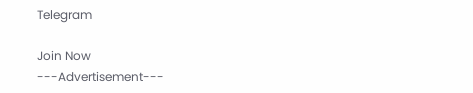Telegram

Join Now
---Advertisement---